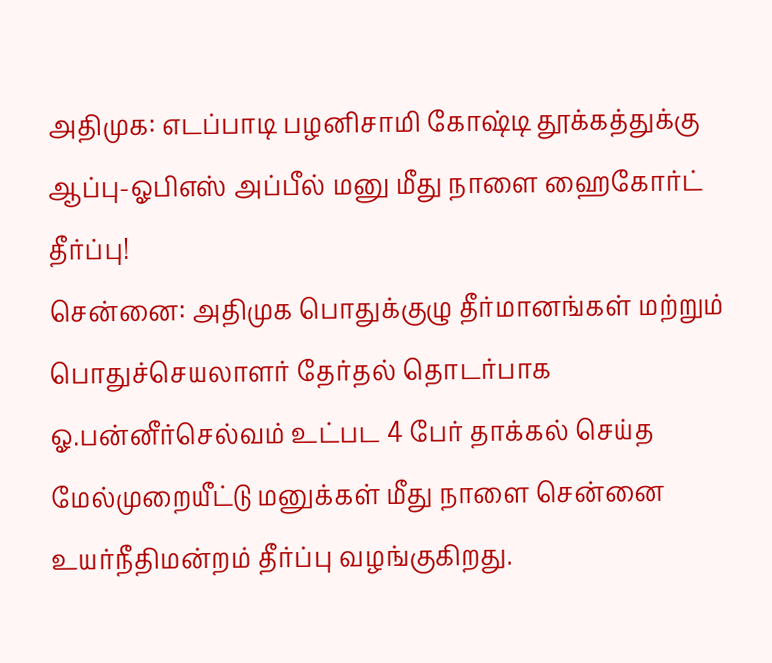அதிமுக: எடப்பாடி பழனிசாமி கோஷ்டி தூக்கத்துக்கு ஆப்பு-ஓபிஎஸ் அப்பீல் மனு மீது நாளை ஹைகோர்ட் தீர்ப்பு!
சென்னை: அதிமுக பொதுக்குழு தீர்மானங்கள் மற்றும் பொதுச்செயலாளர் தேர்தல் தொடர்பாக ஓ.பன்னீர்செல்வம் உட்பட 4 பேர் தாக்கல் செய்த மேல்முறையீட்டு மனுக்கள் மீது நாளை சென்னை உயர்நீதிமன்றம் தீர்ப்பு வழங்குகிறது.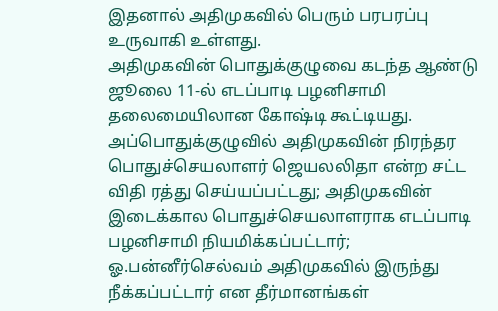இதனால் அதிமுகவில் பெரும் பரபரப்பு உருவாகி உள்ளது.
அதிமுகவின் பொதுக்குழுவை கடந்த ஆண்டு ஜூலை 11-ல் எடப்பாடி பழனிசாமி தலைமையிலான கோஷ்டி கூட்டியது. அப்பொதுக்குழுவில் அதிமுகவின் நிரந்தர பொதுச்செயலாளர் ஜெயலலிதா என்ற சட்ட விதி ரத்து செய்யப்பட்டது; அதிமுகவின் இடைக்கால பொதுச்செயலாளராக எடப்பாடி பழனிசாமி நியமிக்கப்பட்டார்; ஓ.பன்னீர்செல்வம் அதிமுகவில் இருந்து நீக்கப்பட்டார் என தீர்மானங்கள்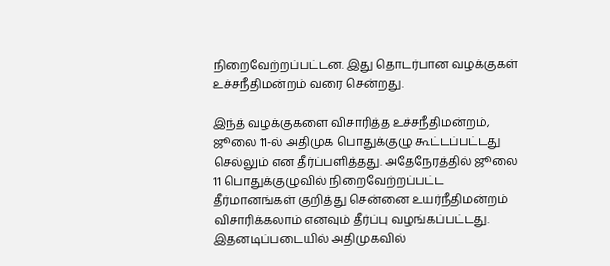நிறைவேற்றப்பட்டன. இது தொடர்பான வழக்குகள் உச்சநீதிமன்றம் வரை சென்றது.

இந்த் வழக்குகளை விசாரித்த உச்சநீதிமன்றம், ஜூலை 11-ல் அதிமுக பொதுக்குழு கூட்டப்பட்டது செல்லும் என தீர்ப்பளித்தது. அதேநேரத்தில் ஜூலை 11 பொதுக்குழுவில் நிறைவேற்றப்பட்ட தீர்மானங்கள் குறித்து சென்னை உயர்நீதிமன்றம் விசாரிக்கலாம் எனவும் தீர்ப்பு வழங்கப்பட்டது.
இதனடிப்படையில் அதிமுகவில்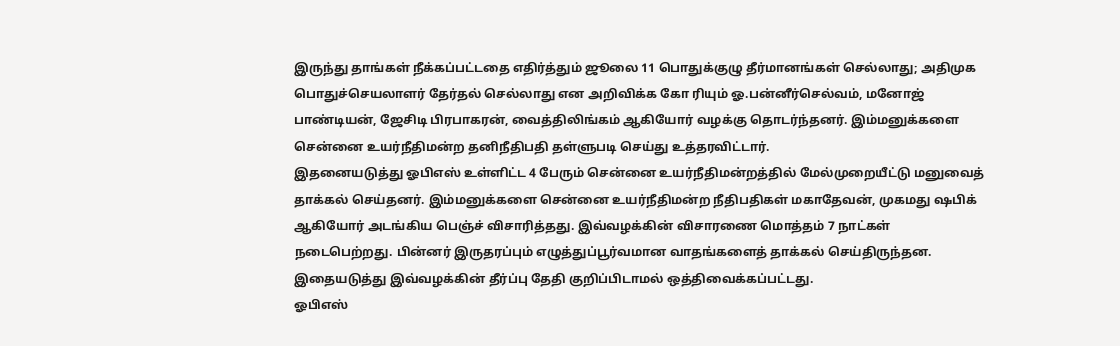இருந்து தாங்கள் நீக்கப்பட்டதை எதிர்த்தும் ஜூலை 11 பொதுக்குழு தீர்மானங்கள் செல்லாது; அதிமுக பொதுச்செயலாளர் தேர்தல் செல்லாது என அறிவிக்க கோ ரியும் ஓ.பன்னீர்செல்வம், மனோஜ் பாண்டியன், ஜேசிடி பிரபாகரன், வைத்திலிங்கம் ஆகியோர் வழக்கு தொடர்ந்தனர். இம்மனுக்களை சென்னை உயர்நீதிமன்ற தனிநீதிபதி தள்ளுபடி செய்து உத்தரவிட்டார்.
இதனையடுத்து ஓபிஎஸ் உள்ளிட்ட 4 பேரும் சென்னை உயர்நீதிமன்றத்தில் மேல்முறையீட்டு மனுவைத் தாக்கல் செய்தனர். இம்மனுக்களை சென்னை உயர்நீதிமன்ற நீதிபதிகள் மகாதேவன், முகமது ஷபிக் ஆகியோர் அடங்கிய பெஞ்ச் விசாரித்தது. இவ்வழக்கின் விசாரணை மொத்தம் 7 நாட்கள் நடைபெற்றது. பின்னர் இருதரப்பும் எழுத்துப்பூர்வமான வாதங்களைத் தாக்கல் செய்திருந்தன. இதையடுத்து இவ்வழக்கின் தீர்ப்பு தேதி குறிப்பிடாமல் ஒத்திவைக்கப்பட்டது.
ஓபிஎஸ்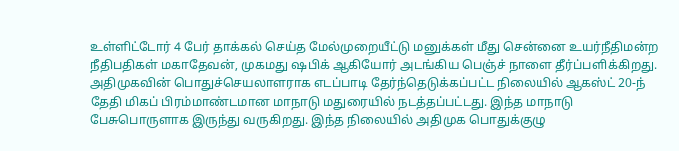உள்ளிட்டோர் 4 பேர் தாக்கல் செய்த மேல்முறையீட்டு மனுக்கள் மீது சென்னை உயர்நீதிமன்ற நீதிபதிகள் மகாதேவன், முகமது ஷபிக் ஆகியோர் அடங்கிய பெஞ்ச் நாளை தீர்ப்பளிக்கிறது.
அதிமுகவின் பொதுச்செயலாளராக எடப்பாடி தேர்ந்தெடுக்கப்பட்ட நிலையில் ஆகஸ்ட் 20-ந் தேதி மிகப் பிரம்மாண்டமான மாநாடு மதுரையில் நடத்தப்பட்டது. இந்த மாநாடு பேசுபொருளாக இருந்து வருகிறது. இந்த நிலையில் அதிமுக பொதுக்குழு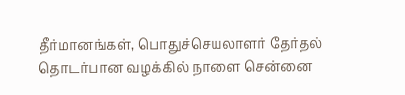தீர்மானங்கள், பொதுச்செயலாளர் தேர்தல் தொடர்பான வழக்கில் நாளை சென்னை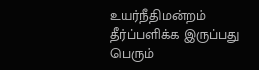உயர்நீதிமன்றம் தீர்ப்பளிக்க இருப்பது பெரும்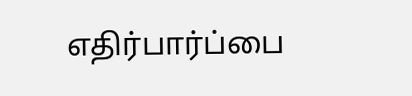எதிர்பார்ப்பை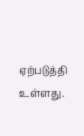ஏற்படுத்தி உள்ளது.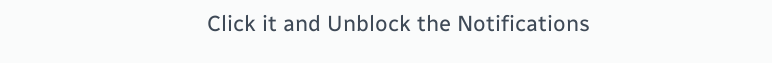Click it and Unblock the Notifications